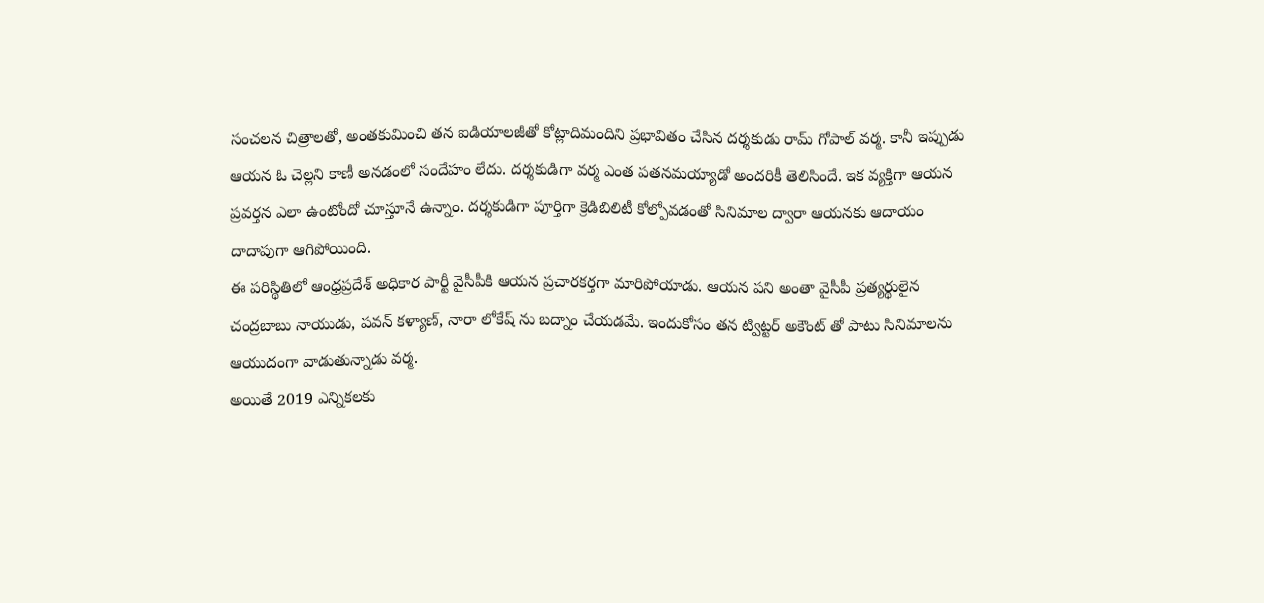సంచలన చిత్రాలతో, అంతకుమించి తన ఐడియాలజీతో కోట్లాదిమందిని ప్రభావితం చేసిన దర్శకుడు రామ్ గోపాల్ వర్మ. కానీ ఇప్పుడు ఆయన ఓ చెల్లని కాణీ అనడంలో సందేహం లేదు. దర్శకుడిగా వర్మ ఎంత పతనమయ్యాడో అందరికీ తెలిసిందే. ఇక వ్యక్తిగా ఆయన ప్రవర్తన ఎలా ఉంటోందో చూస్తూనే ఉన్నాం. దర్శకుడిగా పూర్తిగా క్రెడిబిలిటీ కోల్పోవడంతో సినిమాల ద్వారా ఆయనకు ఆదాయం దాదాపుగా ఆగిపోయింది.
ఈ పరిస్థితిలో ఆంధ్రప్రదేశ్ అధికార పార్టీ వైసీపీకి ఆయన ప్రచారకర్తగా మారిపోయాడు. ఆయన పని అంతా వైసీపీ ప్రత్యర్థులైన చంద్రబాబు నాయుడు, పవన్ కళ్యాణ్, నారా లోకేష్ ను బద్నాం చేయడమే. ఇందుకోసం తన ట్విట్టర్ అకౌంట్ తో పాటు సినిమాలను ఆయుదంగా వాడుతున్నాడు వర్మ.
అయితే 2019 ఎన్నికలకు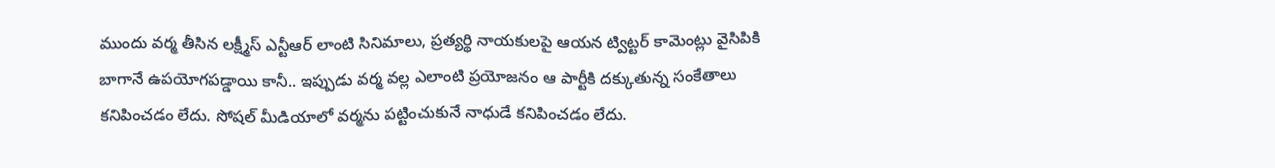ముందు వర్మ తీసిన లక్ష్మీస్ ఎన్టీఆర్ లాంటి సినిమాలు, ప్రత్యర్థి నాయకులపై ఆయన ట్విట్టర్ కామెంట్లు వైసిపికి బాగానే ఉపయోగపడ్డాయి కానీ.. ఇప్పుడు వర్మ వల్ల ఎలాంటి ప్రయోజనం ఆ పార్టీకి దక్కుతున్న సంకేతాలు కనిపించడం లేదు. సోషల్ మీడియాలో వర్మను పట్టించుకునే నాధుడే కనిపించడం లేదు.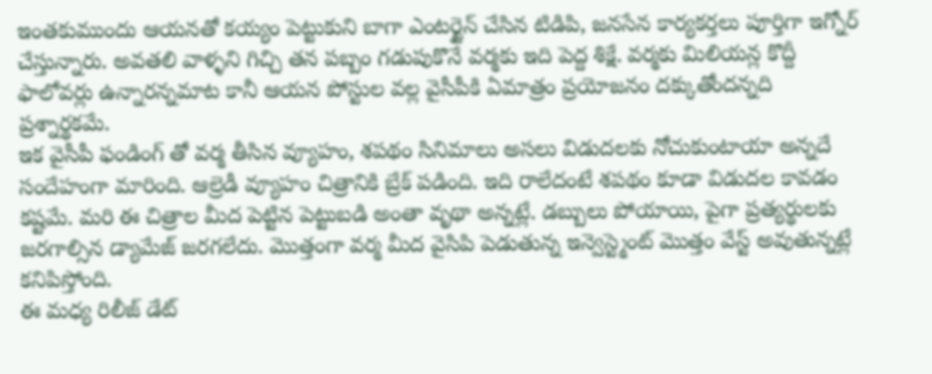ఇంతకుముందు ఆయనతో కయ్యం పెట్టుకుని బాగా ఎంటర్టైన్ చేసిన టిడిపి, జనసేన కార్యకర్తలు పూర్తిగా ఇగ్నోర్ చేస్తున్నారు. అవతలి వాళ్ళని గిచ్చి తన పబ్బం గడుపుకొనే వర్మకు ఇది పెద్ద శిక్షే. వర్మకు మిలియన్ల కొద్దీ ఫాలోవర్లు ఉన్నారన్నమాట కానీ ఆయన పోస్టుల వల్ల వైసీపీకి ఏమాత్రం ప్రయోజనం దక్కుతోందన్నది ప్రశ్నార్థకమే.
ఇక వైసీపీ ఫండింగ్ తో వర్మ తీసిన వ్యూహం, శపథం సినిమాలు అసలు విడుదలకు నోచుకుంటాయా అన్నదే సందేహంగా మారింది. ఆల్రెడీ వ్యూహం చిత్రానికి బ్రేక్ పడింది. ఇది రాలేదంటే శపథం కూడా విడుదల కావడం కష్టమే. మరి ఈ చిత్రాల మీద పెట్టిన పెట్టుబడి అంతా వృథా అన్నట్లే. డబ్బులు పోయాయి, పైగా ప్రత్యర్థులకు జరగాల్సిన డ్యామేజ్ జరగలేదు. మొత్తంగా వర్మ మీద వైసిపి పెడుతున్న ఇన్వెస్ట్మెంట్ మొత్తం వేస్ట్ అవుతున్నట్లే కనిపిస్తోంది.
ఈ మధ్య రిలీజ్ డేట్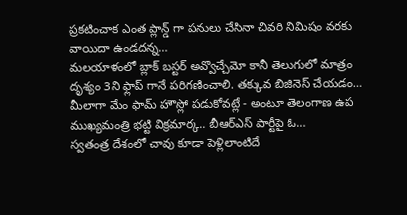ప్రకటించాక ఎంత ప్లాన్డ్ గా పనులు చేసినా చివరి నిమిషం వరకు వాయిదా ఉండదన్న…
మలయాళంలో బ్లాక్ బస్టర్ అవ్వొచ్చేమో కానీ తెలుగులో మాత్రం దృశ్యం 3ని ఫ్లాప్ గానే పరిగణించాలి. తక్కువ బిజినెస్ చేయడం…
మీలాగా మేం ఫామ్ హౌస్లో పడుకోవట్లే - అంటూ తెలంగాణ ఉప ముఖ్యమంత్రి భట్టి విక్రమార్క.. బీఆర్ఎస్ పార్టీపై ఓ…
స్వతంత్ర దేశంలో చావు కూడా పెళ్లిలాంటిదే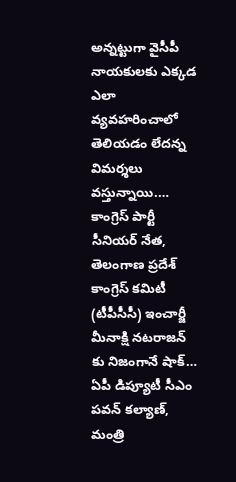అన్నట్టుగా వైసీపీ నాయకులకు ఎక్కడ ఎలా వ్యవహరించాలో తెలియడం లేదన్న విమర్శలు వస్తున్నాయి.…
కాంగ్రెస్ పార్టీ సీనియర్ నేత, తెలంగాణ ప్రదేశ్ కాంగ్రెస్ కమిటీ (టీపీసీసీ) ఇంచార్జీ మీనాక్షి నటరాజన్ కు నిజంగానే షాక్…
ఏపీ డిప్యూటీ సీఎం పవన్ కల్యాణ్, మంత్రి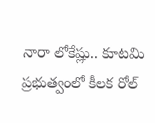నారా లోకేష్లు.. కూటమి ప్రభుత్వంలో కీలక రోల్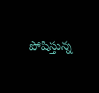పోషిస్తున్న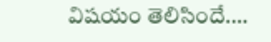విషయం తెలిసిందే.…